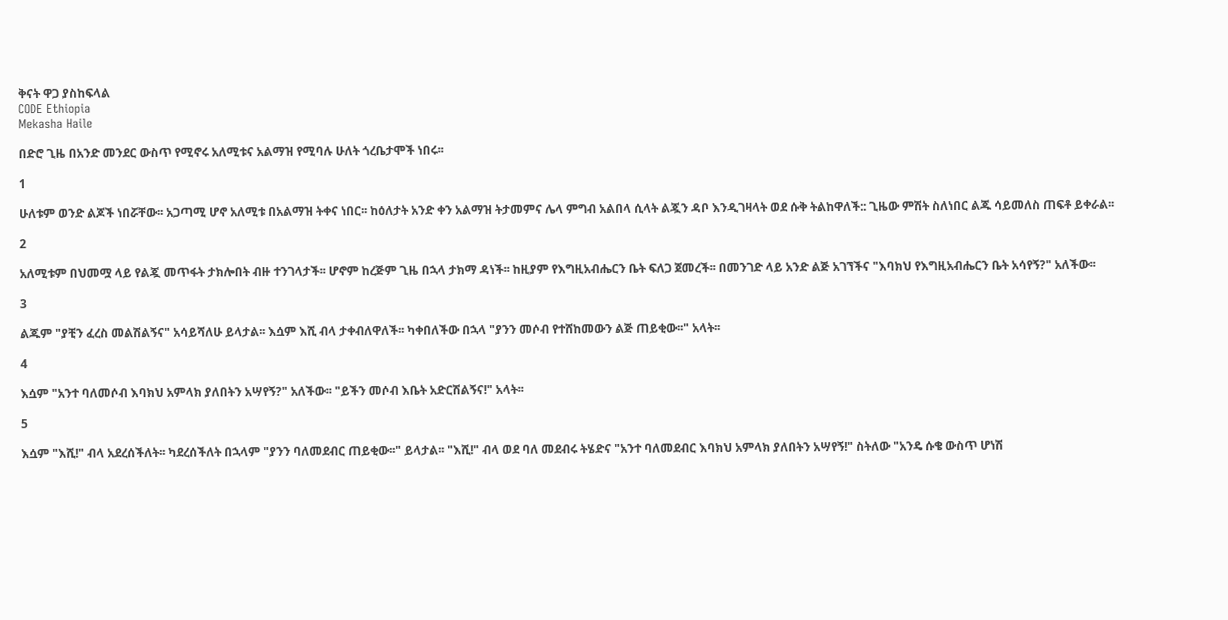ቅናት ዋጋ ያስከፍላል
CODE Ethiopia
Mekasha Haile

በድሮ ጊዜ በአንድ መንደር ውስጥ የሚኖሩ አለሚቱና አልማዝ የሚባሉ ሁለት ጎረቤታሞች ነበሩ፡፡

1

ሁለቱም ወንድ ልጆች ነበሯቸው፡፡ አጋጣሚ ሆኖ አለሚቱ በአልማዝ ትቀና ነበር፡፡ ከዕለታት አንድ ቀን አልማዝ ትታመምና ሌላ ምግብ አልበላ ሲላት ልጇን ዳቦ እንዲገዛላት ወደ ሱቅ ትልከዋለች:: ጊዜው ምሽት ስለነበር ልጁ ሳይመለስ ጠፍቶ ይቀራል፡፡

2

አለሚቱም በህመሟ ላይ የልጇ መጥፋት ታክሎበት ብዙ ተንገላታች፡፡ ሆኖም ከረጅም ጊዜ በኋላ ታክማ ዳነች፡፡ ከዚያም የእግዚአብሔርን ቤት ፍለጋ ጀመረች፡፡ በመንገድ ላይ አንድ ልጅ አገኘችና "እባክህ የእግዚአብሔርን ቤት አሳየኝ?" አለችው፡፡

3

ልጁም "ያቺን ፈረስ መልሽልኝና" አሳይሻለሁ ይላታል፡፡ እሷም እሺ ብላ ታቀብለዋለች፡፡ ካቀበለችው በኋላ "ያንን መሶብ የተሸከመውን ልጅ ጠይቂው፡፡" አላት፡፡

4

እሷም "አንተ ባለመሶብ እባክህ አምላክ ያለበትን አሣየኝ?" አለችው፡፡ "ይችን መሶብ እቤት አድርሽልኝና!" አላት፡፡

5

እሷም "እሺ!" ብላ አደረሰችለት፡፡ ካደረሰችለት በኋላም "ያንን ባለመደብር ጠይቂው፡፡" ይላታል፡፡ "እሺ!" ብላ ወደ ባለ መደብሩ ትሄድና "አንተ ባለመደብር እባክህ አምላክ ያለበትን አሣየኝ!" ስትለው "አንዴ ሱቄ ውስጥ ሆነሽ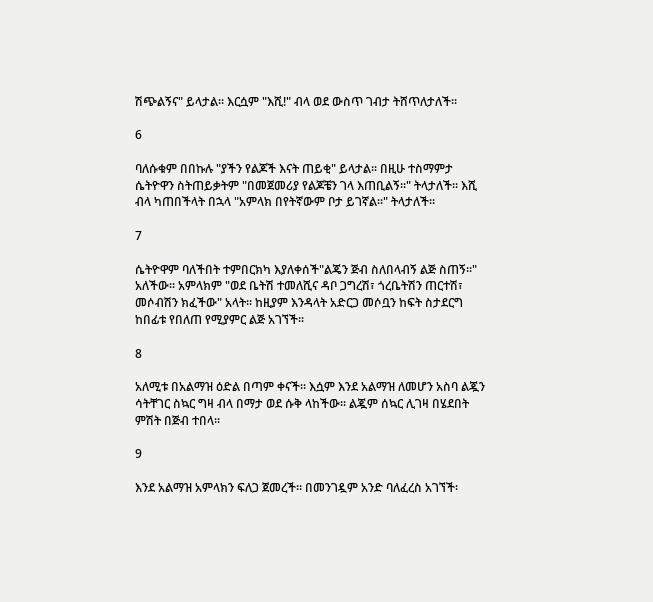ሽጭልኝና" ይላታል፡፡ እርሷም "እሺ!" ብላ ወደ ውስጥ ገብታ ትሸጥለታለች፡፡

6

ባለሱቁም በበኩሉ "ያችን የልጆች እናት ጠይቂ" ይላታል፡፡ በዚሁ ተስማምታ ሴትዮዋን ስትጠይቃትም "በመጀመሪያ የልጆቼን ገላ እጠቢልኝ፡፡" ትላታለች፡፡ እሺ ብላ ካጠበችላት በኋላ "አምላክ በየትኛውም ቦታ ይገኛል፡፡" ትላታለች፡፡

7

ሴትዮዋም ባለችበት ተምበርክካ እያለቀሰች"ልጄን ጅብ ስለበላብኝ ልጅ ስጠኝ፡፡" አለችው፡፡ አምላክም "ወደ ቤትሽ ተመለሺና ዳቦ ጋግረሽ፣ ጎረቤትሽን ጠርተሽ፣ መሶብሽን ክፈችው" አላት፡፡ ከዚያም እንዳላት አድርጋ መሶቧን ከፍት ስታደርግ ከበፊቱ የበለጠ የሚያምር ልጅ አገኘች፡፡

8

አለሚቱ በአልማዝ ዕድል በጣም ቀናች፡፡ እሷም እንደ አልማዝ ለመሆን አስባ ልጇን ሳትቸገር ስኳር ግዛ ብላ በማታ ወደ ሱቅ ላከችው፡፡ ልጇም ሰኳር ሊገዛ በሄደበት ምሽት በጅብ ተበላ፡፡

9

እንደ አልማዝ አምላክን ፍለጋ ጀመረች፡፡ በመንገዷም አንድ ባለፈረስ አገኘች፡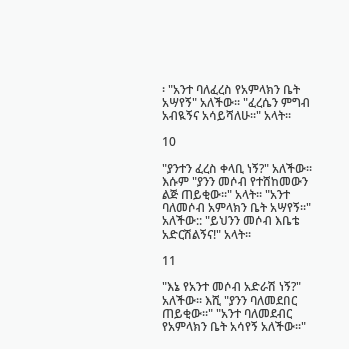፡ "አንተ ባለፈረስ የአምላክን ቤት አሣየኝ" አለችው፡፡ "ፈረሴን ምግብ አብዪኝና አሳይሻለሁ፡፡" አላት፡፡

10

"ያንተን ፈረስ ቀላቢ ነኝ?" አለችው፡፡ እሱም "ያንን መሶብ የተሸከመውን ልጅ ጠይቂው፡፡" አላት፡፡ "አንተ ባለመሶብ አምላክን ቤት አሣየኝ፡፡" አለችው:: "ይህንን መሶብ እቤቴ አድርሽልኝና!" አላት፡፡

11

"እኔ የአንተ መሶብ አድራሽ ነኝ?" አለችው፡፡ እሺ "ያንን ባለመደበር ጠይቂው፡፡" "አንተ ባለመደብር የአምላክን ቤት አሳየኝ አለችው፡፡"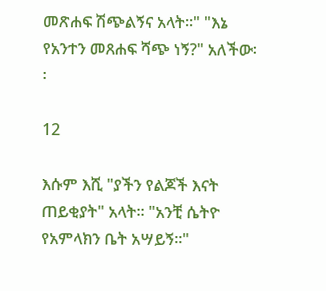መጽሐፍ ሽጭልኝና አላት፡፡" "እኔ የአንተን መጸሐፍ ሻጭ ነኝ?" አለችው፡፡

12

እሱም እሺ "ያችን የልጆች እናት ጠይቂያት" አላት፡፡ "አንቺ ሴትዮ የአምላክን ቤት አሣይኝ፡፡"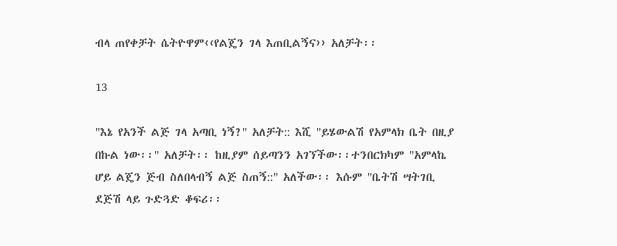ብላ ጠየቀቻት ሴትዮዋም‹‹የልጄን ገላ እጠቢልኝና›› አለቻት፡፡

13

"እኔ የአንች ልጅ ገላ አጣቢ ነኝ?" አለቻት:: እሺ "ይሄውልሽ የአምላክ ቤት በዚያ በኩል ነው፡፡" አለቻት፡፡ ከዚያም ሰይጣንን አገኘችው፡፡ተንበርክካም "አምላኬ ሆይ ልጄን ጅብ ስለበላብኝ ልጅ ስጠኝ::" አለችው፡፡ እሱም "ቤትሽ ሣትገቢ ደጅሽ ላይ ጉድጓድ ቆፍሪ፡፡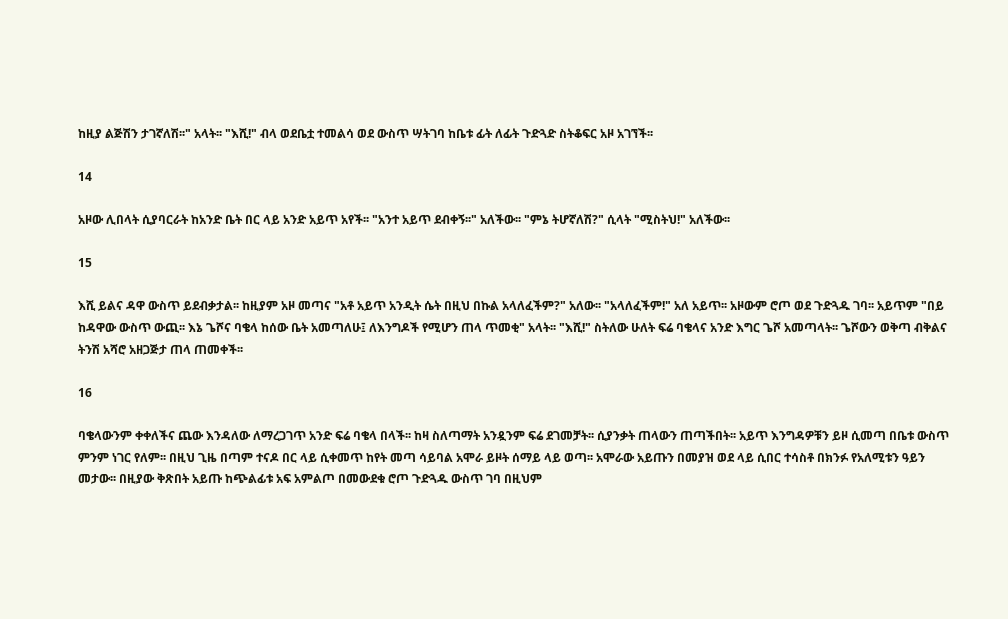ከዚያ ልጅሽን ታገኛለሽ፡፡" አላት፡፡ "እሺ!" ብላ ወደቤቷ ተመልሳ ወደ ውስጥ ሣትገባ ከቤቱ ፊት ለፊት ጉድጓድ ስትቆፍር አዞ አገኘች፡፡

14

አዞው ሊበላት ሲያባርራት ከአንድ ቤት በር ላይ አንድ አይጥ አየች፡፡ "አንተ አይጥ ደብቀኝ፡፡" አለችው፡፡ "ምኔ ትሆኛለሽ?" ሲላት "ሚስትህ!" አለችው፡፡

15

እሺ ይልና ዳዋ ውስጥ ይደብቃታል፡፡ ከዚያም አዞ መጣና "አቶ አይጥ አንዲት ሴት በዚህ በኩል አላለፈችም?" አለው፡፡ "አላለፈችም!" አለ አይጥ፡፡ አዞውም ሮጦ ወደ ጉድጓዱ ገባ፡፡ አይጥም "በይ ከዳዋው ውስጥ ውጪ፡፡ እኔ ጌሾና ባቄላ ከሰው ቤት አመጣለሁ፤ ለእንግዶች የሚሆን ጠላ ጥመቂ" አላት፡፡ "እሺ!" ስትለው ሁለት ፍሬ ባቄላና አንድ እግር ጌሾ አመጣላት፡፡ ጌሾውን ወቅጣ ብቅልና ትንሽ አሻሮ አዘጋጅታ ጠላ ጠመቀች፡፡

16

ባቄላውንም ቀቀለችና ጨው እንዳለው ለማረጋገጥ አንድ ፍሬ ባቄላ በላች፡፡ ከዛ ስለጣማት አንዷንም ፍሬ ደገመቻት፡፡ ሲያንቃት ጠላውን ጠጣችበት፡፡ አይጥ እንግዳዎቹን ይዞ ሲመጣ በቤቱ ውስጥ ምንም ነገር የለም፡፡ በዚህ ጊዜ በጣም ተናዶ በር ላይ ሲቀመጥ ከየት መጣ ሳይባል አሞራ ይዞት ሰማይ ላይ ወጣ፡፡ አሞራው አይጡን በመያዝ ወደ ላይ ሲበር ተሳስቶ በክንፉ የአለሚቱን ዓይን መታው፡፡ በዚያው ቅጽበት አይጡ ከጭልፊቱ አፍ አምልጦ በመውደቁ ሮጦ ጉድጓዱ ውስጥ ገባ በዚህም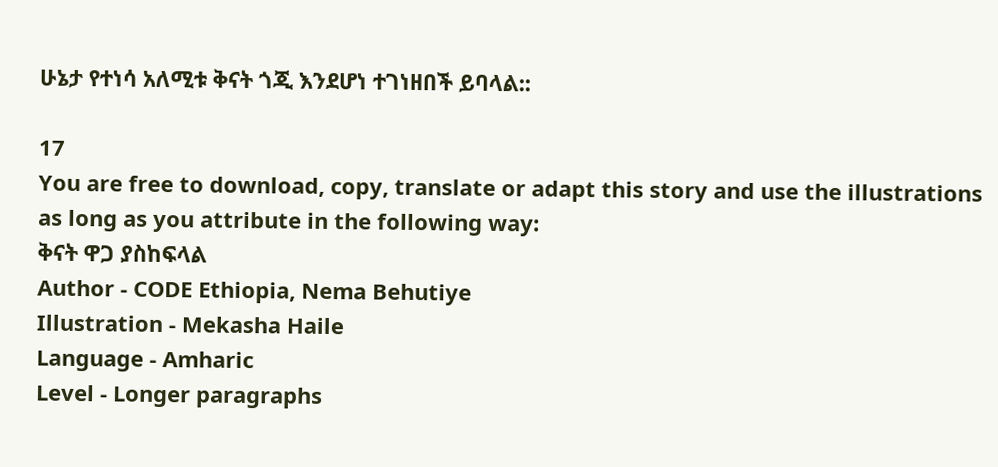ሁኔታ የተነሳ አለሚቱ ቅናት ጎጂ እንደሆነ ተገነዘበች ይባላል::

17
You are free to download, copy, translate or adapt this story and use the illustrations as long as you attribute in the following way:
ቅናት ዋጋ ያስከፍላል
Author - CODE Ethiopia, Nema Behutiye
Illustration - Mekasha Haile
Language - Amharic
Level - Longer paragraphs